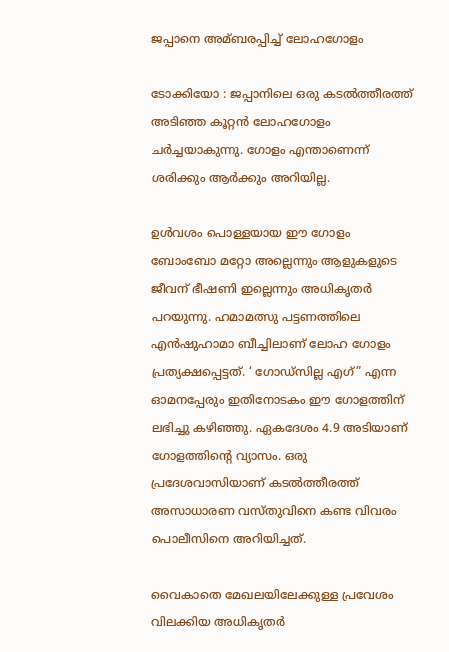ജപ്പാനെ അമ്ബരപ്പിച്ച്‌ ലോഹഗോളം

ടോക്കിയോ : ജപ്പാനിലെ ഒരു കടല്‍ത്തീരത്ത് അടിഞ്ഞ കൂറ്റന്‍ ലോഹഗോളം ചര്‍ച്ചയാകുന്നു. ഗോളം എന്താണെന്ന് ശരിക്കും ആര്‍ക്കും അറിയില്ല.

ഉള്‍വശം പൊള്ളയായ ഈ ഗോളം ബോംബോ മറ്റോ അല്ലെന്നും ആളുകളുടെ ജീവന് ഭീഷണി ഇല്ലെന്നും അധികൃതര്‍ പറയുന്നു. ഹമാമത്സു പട്ടണത്തിലെ എന്‍ഷുഹാമാ ബീച്ചിലാണ് ലോഹ ഗോളം പ്രത്യക്ഷപ്പെട്ടത്. ‘ ഗോഡ്സില്ല എഗ്” എന്ന ഓമനപ്പേരും ഇതിനോടകം ഈ ഗോളത്തിന് ലഭിച്ചു കഴിഞ്ഞു. ഏകദേശം 4.9 അടിയാണ് ഗോളത്തിന്റെ വ്യാസം. ഒരു പ്രദേശവാസിയാണ് കടല്‍ത്തീരത്ത് അസാധാരണ വസ്തുവിനെ കണ്ട വിവരം പൊലീസിനെ അറിയിച്ചത്.

വൈകാതെ മേഖലയിലേക്കുള്ള പ്രവേശം വിലക്കിയ അധികൃതര്‍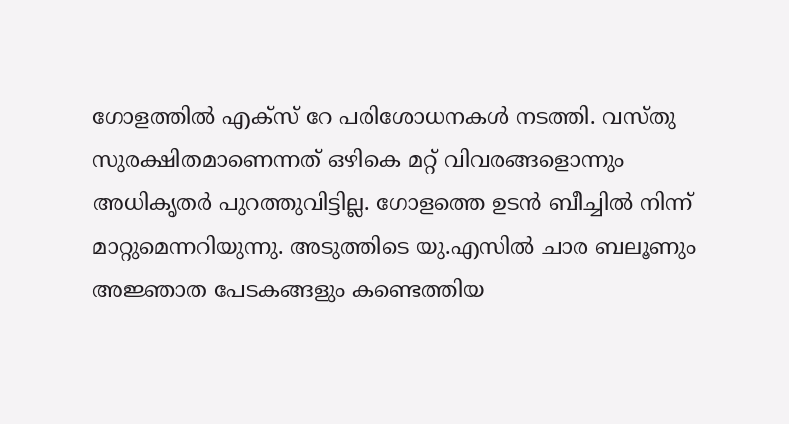ഗോളത്തില്‍ എക്സ് റേ പരിശോധനകള്‍ നടത്തി. വസ്തു സുരക്ഷിതമാണെന്നത് ഒഴികെ മറ്റ് വിവരങ്ങളൊന്നും അധികൃതര്‍ പുറത്തുവിട്ടില്ല. ഗോളത്തെ ഉടന്‍ ബീച്ചില്‍ നിന്ന് മാറ്റുമെന്നറിയുന്നു. അടുത്തിടെ യു.എസില്‍ ചാര ബലൂണും അജ്ഞാത പേടകങ്ങളും കണ്ടെത്തിയ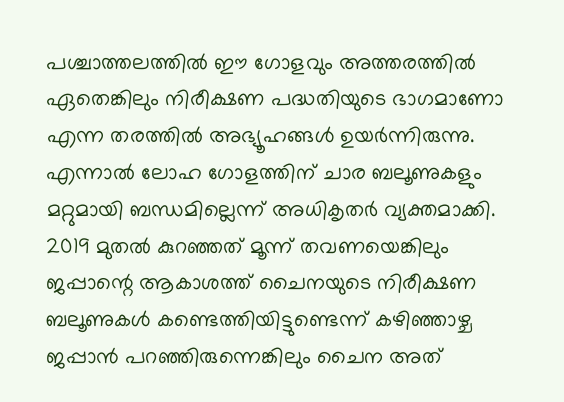പശ്ചാത്തലത്തില്‍ ഈ ഗോളവും അത്തരത്തില്‍ ഏതെങ്കിലും നിരീക്ഷണ പദ്ധതിയുടെ ഭാഗമാണോ എന്ന തരത്തില്‍ അഭ്യൂഹങ്ങള്‍ ഉയര്‍ന്നിരുന്നു. എന്നാല്‍ ലോഹ ഗോളത്തിന് ചാര ബലൂണുകളും മറ്റുമായി ബന്ധമില്ലെന്ന് അധികൃതര്‍ വ്യക്തമാക്കി. 2019 മുതല്‍ കുറഞ്ഞത് മൂന്ന് തവണയെങ്കിലും ജപ്പാന്റെ ആകാശത്ത് ചൈനയുടെ നിരീക്ഷണ ബലൂണുകള്‍ കണ്ടെത്തിയിട്ടുണ്ടെന്ന് കഴിഞ്ഞാഴ്ച ജപ്പാന്‍ പറഞ്ഞിരുന്നെങ്കിലും ചൈന അത്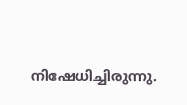നിഷേധിച്ചിരുന്നു.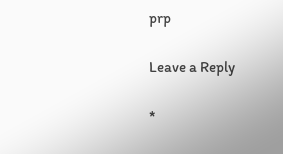prp

Leave a Reply

*